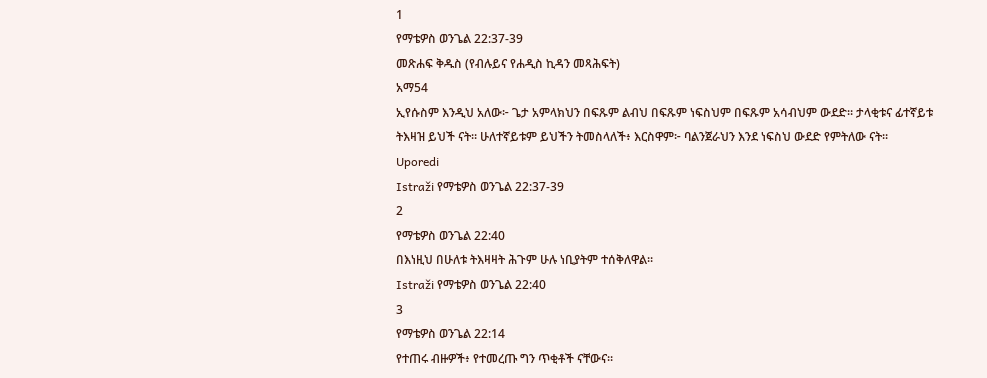1
የማቴዎስ ወንጌል 22:37-39
መጽሐፍ ቅዱስ (የብሉይና የሐዲስ ኪዳን መጻሕፍት)
አማ54
ኢየሱስም እንዲህ አለው፦ ጌታ አምላክህን በፍጹም ልብህ በፍጹም ነፍስህም በፍጹም አሳብህም ውደድ። ታላቂቱና ፊተኛይቱ ትእዛዝ ይህች ናት። ሁለተኛይቱም ይህችን ትመስላለች፥ እርስዋም፦ ባልንጀራህን እንደ ነፍስህ ውደድ የምትለው ናት።
Uporedi
Istraži የማቴዎስ ወንጌል 22:37-39
2
የማቴዎስ ወንጌል 22:40
በእነዚህ በሁለቱ ትእዛዛት ሕጉም ሁሉ ነቢያትም ተሰቅለዋል።
Istraži የማቴዎስ ወንጌል 22:40
3
የማቴዎስ ወንጌል 22:14
የተጠሩ ብዙዎች፥ የተመረጡ ግን ጥቂቶች ናቸውና።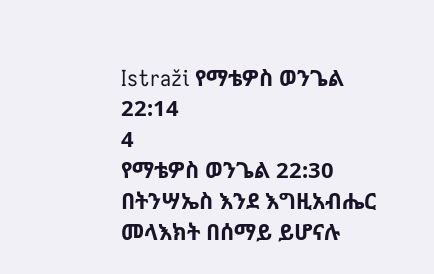Istraži የማቴዎስ ወንጌል 22:14
4
የማቴዎስ ወንጌል 22:30
በትንሣኤስ እንደ እግዚአብሔር መላእክት በሰማይ ይሆናሉ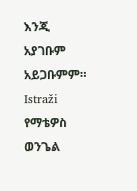እንጂ አያገቡም አይጋቡምም።
Istraži የማቴዎስ ወንጌል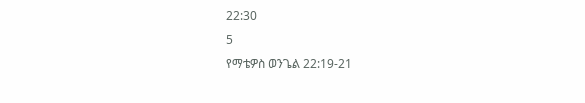22:30
5
የማቴዎስ ወንጌል 22:19-21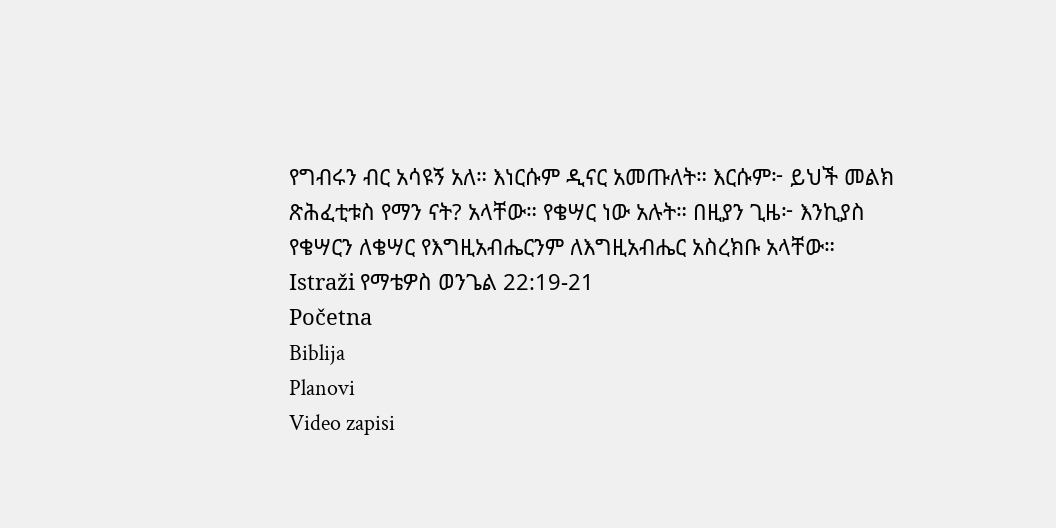የግብሩን ብር አሳዩኝ አለ። እነርሱም ዲናር አመጡለት። እርሱም፦ ይህች መልክ ጽሕፈቲቱስ የማን ናት? አላቸው። የቄሣር ነው አሉት። በዚያን ጊዜ፦ እንኪያስ የቄሣርን ለቄሣር የእግዚአብሔርንም ለእግዚአብሔር አስረክቡ አላቸው።
Istraži የማቴዎስ ወንጌል 22:19-21
Početna
Biblija
Planovi
Video zapisi